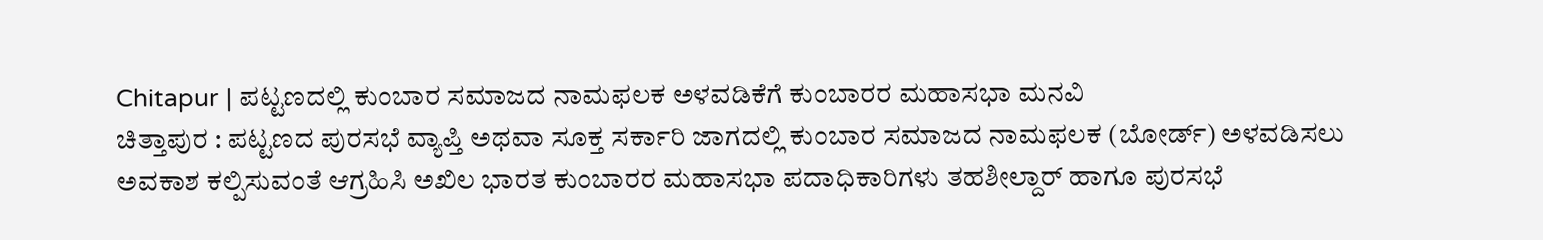Chitapur | ಪಟ್ಟಣದಲ್ಲಿ ಕುಂಬಾರ ಸಮಾಜದ ನಾಮಫಲಕ ಅಳವಡಿಕೆಗೆ ಕುಂಬಾರರ ಮಹಾಸಭಾ ಮನವಿ
ಚಿತ್ತಾಪುರ : ಪಟ್ಟಣದ ಪುರಸಭೆ ವ್ಯಾಪ್ತಿ ಅಥವಾ ಸೂಕ್ತ ಸರ್ಕಾರಿ ಜಾಗದಲ್ಲಿ ಕುಂಬಾರ ಸಮಾಜದ ನಾಮಫಲಕ (ಬೋರ್ಡ್) ಅಳವಡಿಸಲು ಅವಕಾಶ ಕಲ್ಪಿಸುವಂತೆ ಆಗ್ರಹಿಸಿ ಅಖಿಲ ಭಾರತ ಕುಂಬಾರರ ಮಹಾಸಭಾ ಪದಾಧಿಕಾರಿಗಳು ತಹಶೀಲ್ದಾರ್ ಹಾಗೂ ಪುರಸಭೆ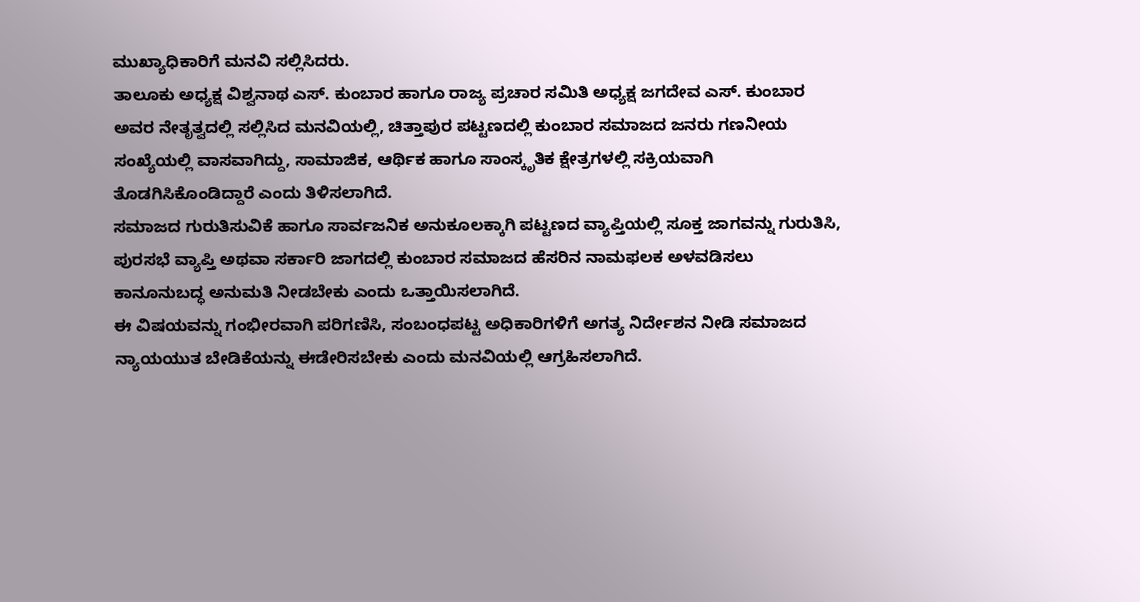ಮುಖ್ಯಾಧಿಕಾರಿಗೆ ಮನವಿ ಸಲ್ಲಿಸಿದರು.
ತಾಲೂಕು ಅಧ್ಯಕ್ಷ ವಿಶ್ವನಾಥ ಎಸ್. ಕುಂಬಾರ ಹಾಗೂ ರಾಜ್ಯ ಪ್ರಚಾರ ಸಮಿತಿ ಅಧ್ಯಕ್ಷ ಜಗದೇವ ಎಸ್. ಕುಂಬಾರ ಅವರ ನೇತೃತ್ವದಲ್ಲಿ ಸಲ್ಲಿಸಿದ ಮನವಿಯಲ್ಲಿ, ಚಿತ್ತಾಪುರ ಪಟ್ಟಣದಲ್ಲಿ ಕುಂಬಾರ ಸಮಾಜದ ಜನರು ಗಣನೀಯ ಸಂಖ್ಯೆಯಲ್ಲಿ ವಾಸವಾಗಿದ್ದು, ಸಾಮಾಜಿಕ, ಆರ್ಥಿಕ ಹಾಗೂ ಸಾಂಸ್ಕೃತಿಕ ಕ್ಷೇತ್ರಗಳಲ್ಲಿ ಸಕ್ರಿಯವಾಗಿ ತೊಡಗಿಸಿಕೊಂಡಿದ್ದಾರೆ ಎಂದು ತಿಳಿಸಲಾಗಿದೆ.
ಸಮಾಜದ ಗುರುತಿಸುವಿಕೆ ಹಾಗೂ ಸಾರ್ವಜನಿಕ ಅನುಕೂಲಕ್ಕಾಗಿ ಪಟ್ಟಣದ ವ್ಯಾಪ್ತಿಯಲ್ಲಿ ಸೂಕ್ತ ಜಾಗವನ್ನು ಗುರುತಿಸಿ, ಪುರಸಭೆ ವ್ಯಾಪ್ತಿ ಅಥವಾ ಸರ್ಕಾರಿ ಜಾಗದಲ್ಲಿ ಕುಂಬಾರ ಸಮಾಜದ ಹೆಸರಿನ ನಾಮಫಲಕ ಅಳವಡಿಸಲು ಕಾನೂನುಬದ್ಧ ಅನುಮತಿ ನೀಡಬೇಕು ಎಂದು ಒತ್ತಾಯಿಸಲಾಗಿದೆ.
ಈ ವಿಷಯವನ್ನು ಗಂಭೀರವಾಗಿ ಪರಿಗಣಿಸಿ, ಸಂಬಂಧಪಟ್ಟ ಅಧಿಕಾರಿಗಳಿಗೆ ಅಗತ್ಯ ನಿರ್ದೇಶನ ನೀಡಿ ಸಮಾಜದ ನ್ಯಾಯಯುತ ಬೇಡಿಕೆಯನ್ನು ಈಡೇರಿಸಬೇಕು ಎಂದು ಮನವಿಯಲ್ಲಿ ಆಗ್ರಹಿಸಲಾಗಿದೆ.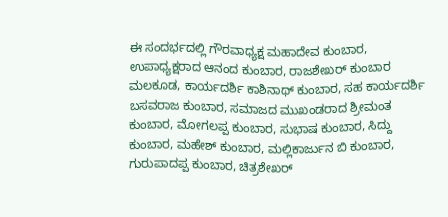ಈ ಸಂದರ್ಭದಲ್ಲಿ ಗೌರವಾಧ್ಯಕ್ಷ ಮಹಾದೇವ ಕುಂಬಾರ, ಉಪಾಧ್ಯಕ್ಷರಾದ ಆನಂದ ಕುಂಬಾರ, ರಾಜಶೇಖರ್ ಕುಂಬಾರ ಮಲಕೂಡ, ಕಾರ್ಯದರ್ಶಿ ಕಾಶಿನಾಥ್ ಕುಂಬಾರ, ಸಹ ಕಾರ್ಯದರ್ಶಿ ಬಸವರಾಜ ಕುಂಬಾರ, ಸಮಾಜದ ಮುಖಂಡರಾದ ಶ್ರೀಮಂತ ಕುಂಬಾರ, ಮೋಗಲಪ್ಪ ಕುಂಬಾರ, ಸುಭಾಷ ಕುಂಬಾರ, ಸಿದ್ದು ಕುಂಬಾರ, ಮಹೇಶ್ ಕುಂಬಾರ, ಮಲ್ಲಿಕಾರ್ಜುನ ಬಿ ಕುಂಬಾರ, ಗುರುಪಾದಪ್ಪ ಕುಂಬಾರ, ಚಿತ್ರಶೇಖರ್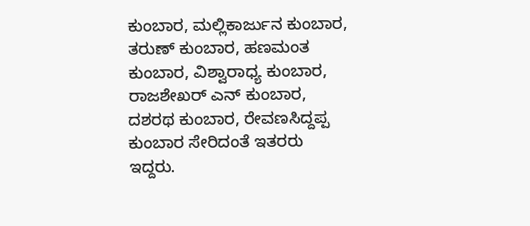ಕುಂಬಾರ, ಮಲ್ಲಿಕಾರ್ಜುನ ಕುಂಬಾರ, ತರುಣ್ ಕುಂಬಾರ, ಹಣಮಂತ ಕುಂಬಾರ, ವಿಶ್ವಾರಾಧ್ಯ ಕುಂಬಾರ, ರಾಜಶೇಖರ್ ಎನ್ ಕುಂಬಾರ, ದಶರಥ ಕುಂಬಾರ, ರೇವಣಸಿದ್ದಪ್ಪ ಕುಂಬಾರ ಸೇರಿದಂತೆ ಇತರರು ಇದ್ದರು.